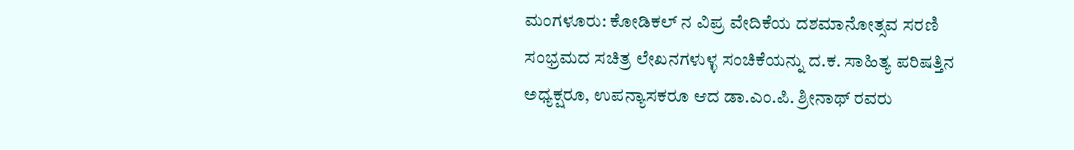ಮಂಗಳೂರು: ಕೋಡಿಕಲ್ ನ ವಿಪ್ರ ವೇದಿಕೆಯ ದಶಮಾನೋತ್ಸವ ಸರಣಿ ಸಂಭ್ರಮದ ಸಚಿತ್ರ ಲೇಖನಗಳುಳ್ಳ ಸಂಚಿಕೆಯನ್ನು ದ.ಕ. ಸಾಹಿತ್ಯ ಪರಿಷತ್ತಿನ ಅಧ್ಯಕ್ಷರೂ, ಉಪನ್ಯಾಸಕರೂ ಆದ ಡಾ.ಎಂ.ಪಿ. ಶ್ರೀನಾಥ್ ರವರು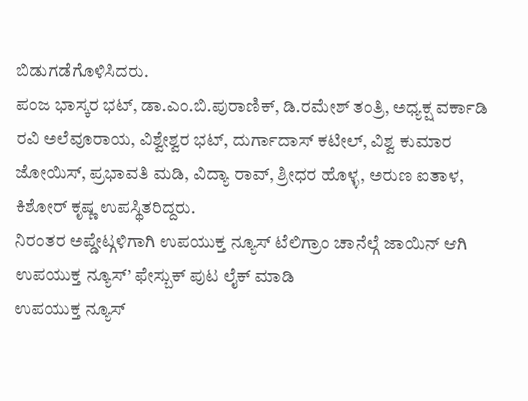ಬಿಡುಗಡೆಗೊಳಿಸಿದರು.
ಪಂಜ ಭಾಸ್ಕರ ಭಟ್, ಡಾ.ಎಂ.ಬಿ.ಪುರಾಣಿಕ್, ಡಿ.ರಮೇಶ್ ತಂತ್ರಿ, ಅಧ್ಯಕ್ಷ ವರ್ಕಾಡಿ ರವಿ ಅಲೆವೂರಾಯ, ವಿಶ್ವೇಶ್ವರ ಭಟ್, ದುರ್ಗಾದಾಸ್ ಕಟೀಲ್, ವಿಶ್ವ ಕುಮಾರ ಜೋಯಿಸ್, ಪ್ರಭಾವತಿ ಮಡಿ, ವಿದ್ಯಾ ರಾವ್, ಶ್ರೀಧರ ಹೊಳ್ಳ, ಅರುಣ ಐತಾಳ, ಕಿಶೋರ್ ಕೃಷ್ಣ ಉಪಸ್ಥಿತರಿದ್ದರು.
ನಿರಂತರ ಅಪ್ಡೇಟ್ಗಳಿಗಾಗಿ ಉಪಯುಕ್ತ ನ್ಯೂಸ್ ಟೆಲಿಗ್ರಾಂ ಚಾನೆಲ್ಗೆ ಜಾಯಿನ್ ಆಗಿ
ಉಪಯುಕ್ತ ನ್ಯೂಸ್’ ಫೇಸ್ಬುಕ್ ಪುಟ ಲೈಕ್ ಮಾಡಿ
ಉಪಯುಕ್ತ ನ್ಯೂಸ್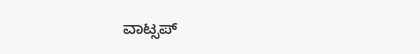ವಾಟ್ಸಪ್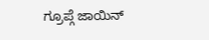ಗ್ರೂಪ್ಗೆ ಜಾಯಿನ್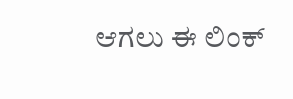ಆಗಲು ಈ ಲಿಂಕ್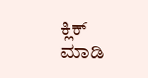ಕ್ಲಿಕ್ ಮಾಡಿ